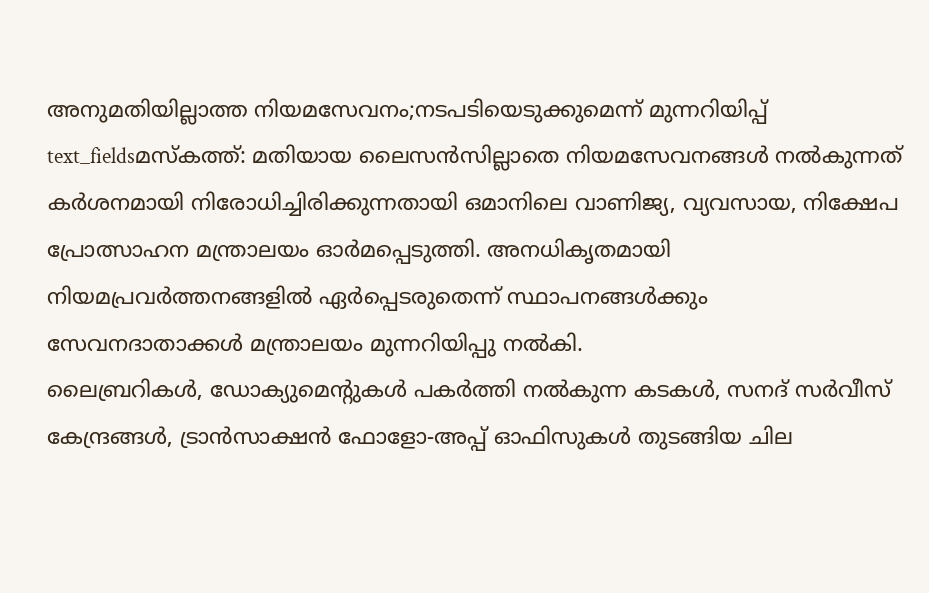അനുമതിയില്ലാത്ത നിയമസേവനം;നടപടിയെടുക്കുമെന്ന് മുന്നറിയിപ്പ്
text_fieldsമസ്കത്ത്: മതിയായ ലൈസൻസില്ലാതെ നിയമസേവനങ്ങൾ നൽകുന്നത് കർശനമായി നിരോധിച്ചിരിക്കുന്നതായി ഒമാനിലെ വാണിജ്യ, വ്യവസായ, നിക്ഷേപ പ്രോത്സാഹന മന്ത്രാലയം ഓർമപ്പെടുത്തി. അനധികൃതമായി നിയമപ്രവർത്തനങ്ങളിൽ ഏർപ്പെടരുതെന്ന് സ്ഥാപനങ്ങൾക്കും സേവനദാതാക്കൾ മന്ത്രാലയം മുന്നറിയിപ്പു നൽകി.
ലൈബ്രറികൾ, ഡോക്യുമെന്റുകൾ പകർത്തി നൽകുന്ന കടകൾ, സനദ് സർവീസ് കേന്ദ്രങ്ങൾ, ട്രാൻസാക്ഷൻ ഫോളോ-അപ്പ് ഓഫിസുകൾ തുടങ്ങിയ ചില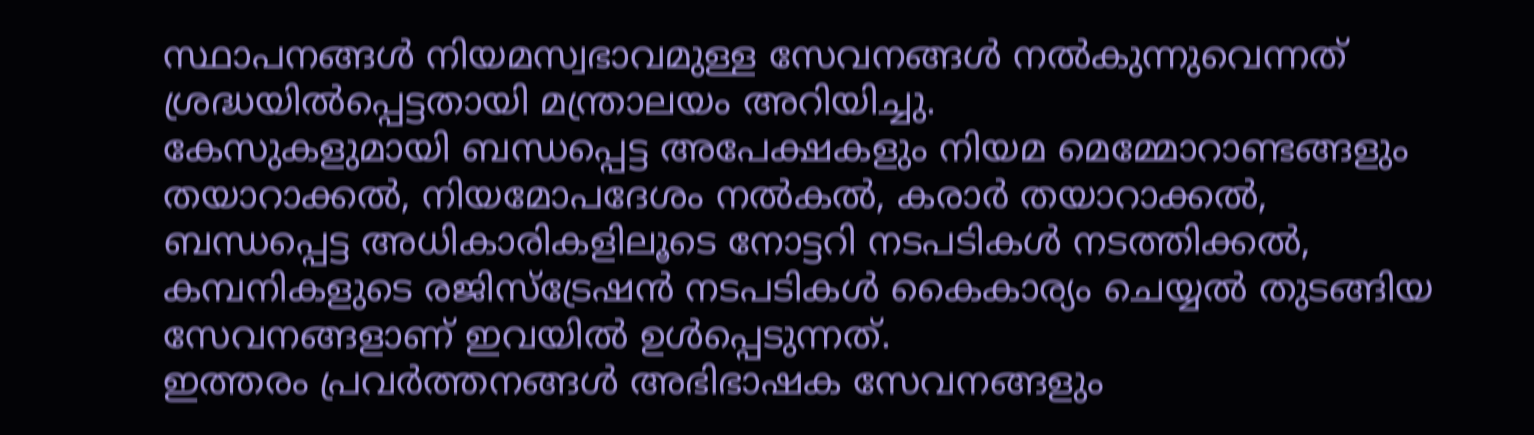സ്ഥാപനങ്ങൾ നിയമസ്വഭാവമുള്ള സേവനങ്ങൾ നൽകുന്നുവെന്നത് ശ്രദ്ധയിൽപ്പെട്ടതായി മന്ത്രാലയം അറിയിച്ചു.
കേസുകളുമായി ബന്ധപ്പെട്ട അപേക്ഷകളും നിയമ മെമ്മോറാണ്ടങ്ങളും തയാറാക്കൽ, നിയമോപദേശം നൽകൽ, കരാർ തയാറാക്കൽ, ബന്ധപ്പെട്ട അധികാരികളിലൂടെ നോട്ടറി നടപടികൾ നടത്തിക്കൽ, കമ്പനികളുടെ രജിസ്ട്രേഷൻ നടപടികൾ കൈകാര്യം ചെയ്യൽ തുടങ്ങിയ സേവനങ്ങളാണ് ഇവയിൽ ഉൾപ്പെടുന്നത്.
ഇത്തരം പ്രവർത്തനങ്ങൾ അഭിഭാഷക സേവനങ്ങളും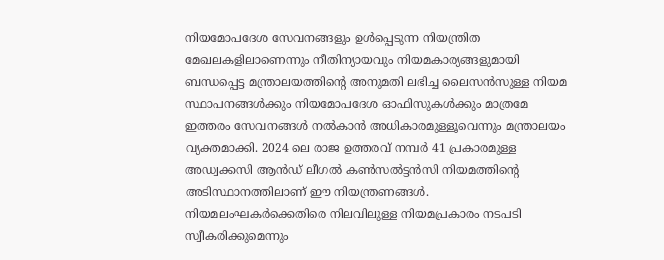നിയമോപദേശ സേവനങ്ങളും ഉൾപ്പെടുന്ന നിയന്ത്രിത മേഖലകളിലാണെന്നും നീതിന്യായവും നിയമകാര്യങ്ങളുമായി ബന്ധപ്പെട്ട മന്ത്രാലയത്തിന്റെ അനുമതി ലഭിച്ച ലൈസൻസുള്ള നിയമ സ്ഥാപനങ്ങൾക്കും നിയമോപദേശ ഓഫിസുകൾക്കും മാത്രമേ ഇത്തരം സേവനങ്ങൾ നൽകാൻ അധികാരമുള്ളൂവെന്നും മന്ത്രാലയം വ്യക്തമാക്കി. 2024 ലെ രാജ ഉത്തരവ് നമ്പർ 41 പ്രകാരമുള്ള അഡ്വക്കസി ആൻഡ് ലീഗൽ കൺസൽട്ടൻസി നിയമത്തിന്റെ അടിസ്ഥാനത്തിലാണ് ഈ നിയന്ത്രണങ്ങൾ. നിയമലംഘകർക്കെതിരെ നിലവിലുള്ള നിയമപ്രകാരം നടപടി സ്വീകരിക്കുമെന്നും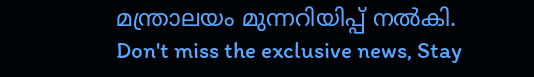മന്ത്രാലയം മുന്നറിയിപ്പ് നൽകി.
Don't miss the exclusive news, Stay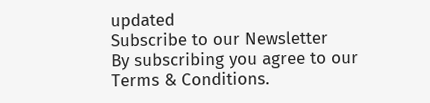updated
Subscribe to our Newsletter
By subscribing you agree to our Terms & Conditions.